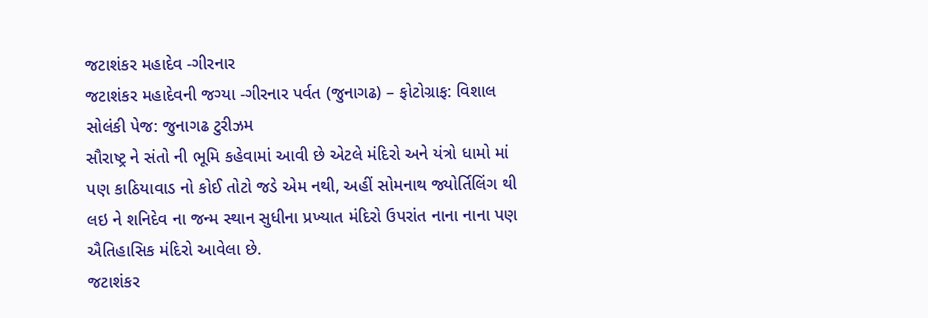જટાશંકર મહાદેવ -ગીરનાર
જટાશંકર મહાદેવની જગ્યા -ગીરનાર પર્વત (જુનાગઢ) – ફોટોગ્રાફ: વિશાલ સોલંકી પેજ: જુનાગઢ ટુરીઝમ
સૌરાષ્ટ્ર ને સંતો ની ભૂમિ કહેવામાં આવી છે એટલે મંદિરો અને યંત્રો ધામો માં પણ કાઠિયાવાડ નો કોઈ તોટો જડે એમ નથી, અહીં સોમનાથ જ્યોર્તિલિંગ થી લઇ ને શનિદેવ ના જન્મ સ્થાન સુધીના પ્રખ્યાત મંદિરો ઉપરાંત નાના નાના પણ ઐતિહાસિક મંદિરો આવેલા છે.
જટાશંકર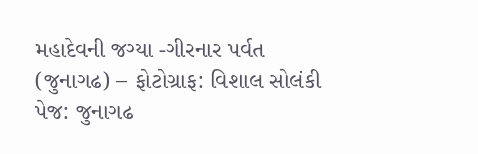મહાદેવની જગ્યા -ગીરનાર પર્વત (જુનાગઢ) – ફોટોગ્રાફ: વિશાલ સોલંકી પેજ: જુનાગઢ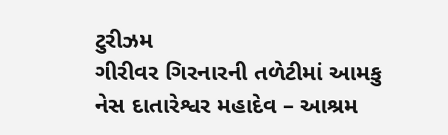ટુરીઝમ
ગીરીવર ગિરનારની તળેટીમાં આમકુ નેસ દાતારેશ્વર મહાદેવ – આશ્રમ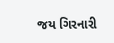જય ગિરનારી